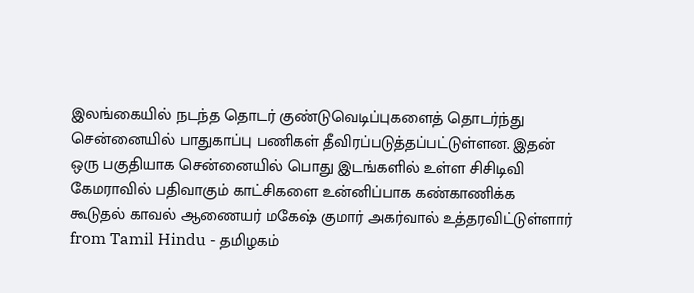இலங்கையில் நடந்த தொடர் குண்டுவெடிப்புகளைத் தொடர்ந்து சென்னையில் பாதுகாப்பு பணிகள் தீவிரப்படுத்தப்பட்டுள்ளன. இதன் ஒரு பகுதியாக சென்னையில் பொது இடங்களில் உள்ள சிசிடிவி கேமராவில் பதிவாகும் காட்சிகளை உன்னிப்பாக கண்காணிக்க கூடுதல் காவல் ஆணையர் மகேஷ் குமார் அகர்வால் உத்தரவிட்டுள்ளார்
from Tamil Hindu - தமிழகம்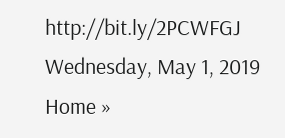http://bit.ly/2PCWFGJ
Wednesday, May 1, 2019
Home »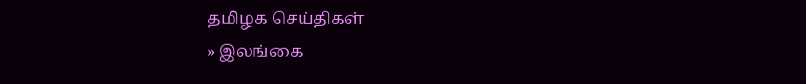தமிழக செய்திகள்
» இலங்கை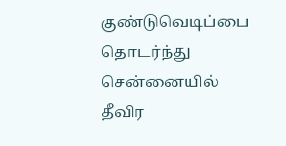குண்டுவெடிப்பை தொடர்ந்து சென்னையில் தீவிர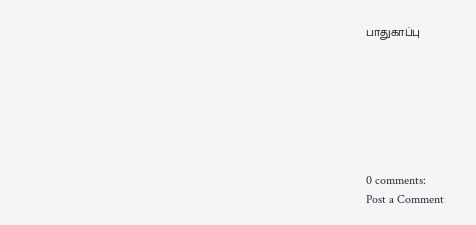பாதுகாப்பு







0 comments:
Post a Comment